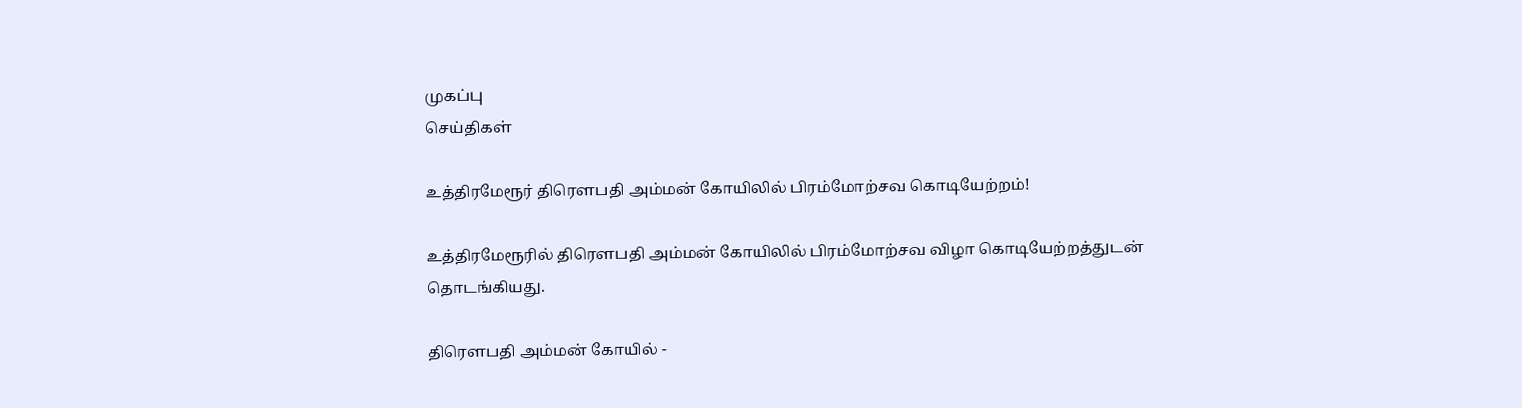முகப்பு
செய்திகள்

உத்திரமேரூர் திரௌபதி அம்மன் கோயிலில் பிரம்மோற்சவ கொடியேற்றம்!

உத்திரமேரூரில் திரௌபதி அம்மன் கோயிலில் பிரம்மோற்சவ விழா கொடியேற்றத்துடன் தொடங்கியது.

திரௌபதி அம்மன் கோயில் -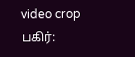video crop
பகிர்: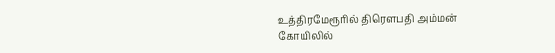உத்திரமேரூரில் திரௌபதி அம்மன் கோயிலில்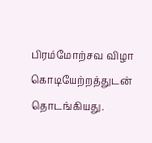பிரம்மோற்சவ விழா கொடியேற்றத்துடன் தொடங்கியது.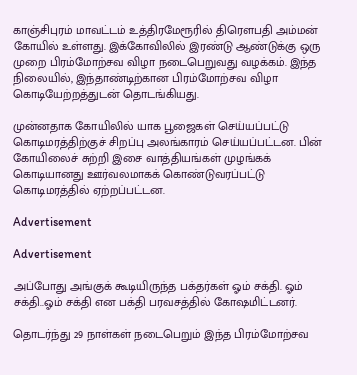காஞ்சிபுரம் மாவட்டம் உத்திரமேரூரில் திரௌபதி அம்மன் கோயில் உள்ளது. இக்கோவிலில் இரண்டு ஆண்டுக்கு ஒரு முறை பிரம்மோற்சவ விழா நடைபெறுவது வழக்கம். இந்த நிலையில், இந்தாண்டிற்கான பிரம்மோற்சவ விழா கொடியேற்றத்துடன் தொடங்கியது.

முன்னதாக கோயிலில் யாக பூஜைகள் செய்யப்பட்டு கொடிமரத்திற்குச் சிறப்பு அலங்காரம் செய்யப்பட்டன. பின் கோயிலைச் சுற்றி இசை வாத்தியங்கள் முழங்கக் கொடியானது ஊர்வலமாகக் கொண்டுவரப்பட்டு கொடிமரத்தில் ஏற்றப்பட்டன.

Advertisement

Advertisement

அப்போது அங்குக் கூடியிருந்த பக்தர்கள் ஓம் சக்தி. ஓம் சக்தி..ஓம் சக்தி என பக்தி பரவசத்தில் கோஷமிட்டனர்.

தொடர்ந்து 29 நாள்கள் நடைபெறும் இந்த பிரம்மோற்சவ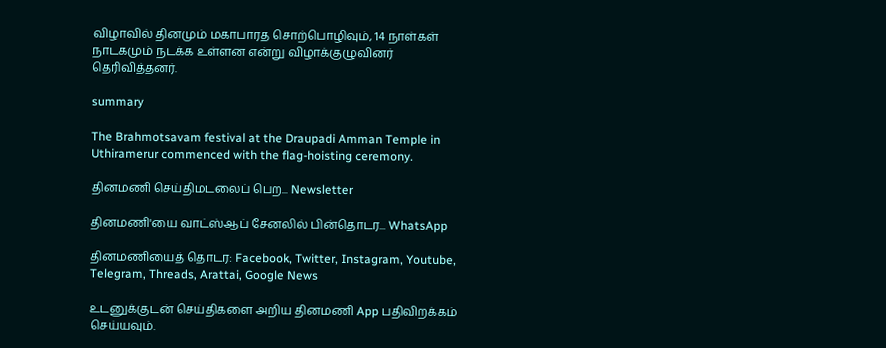விழாவில் தினமும் மகாபாரத சொற்பொழிவும், 14 நாள்கள் நாடகமும் நடக்க உள்ளன என்று விழாக்குழுவினர் தெரிவித்தனர்.

summary

The Brahmotsavam festival at the Draupadi Amman Temple in Uthiramerur commenced with the flag-hoisting ceremony.

தினமணி செய்திமடலைப் பெற... Newsletter

தினமணி'யை வாட்ஸ்ஆப் சேனலில் பின்தொடர... WhatsApp

தினமணியைத் தொடர: Facebook, Twitter, Instagram, Youtube, Telegram, Threads, Arattai, Google News

உடனுக்குடன் செய்திகளை அறிய தினமணி App பதிவிறக்கம் செய்யவும்.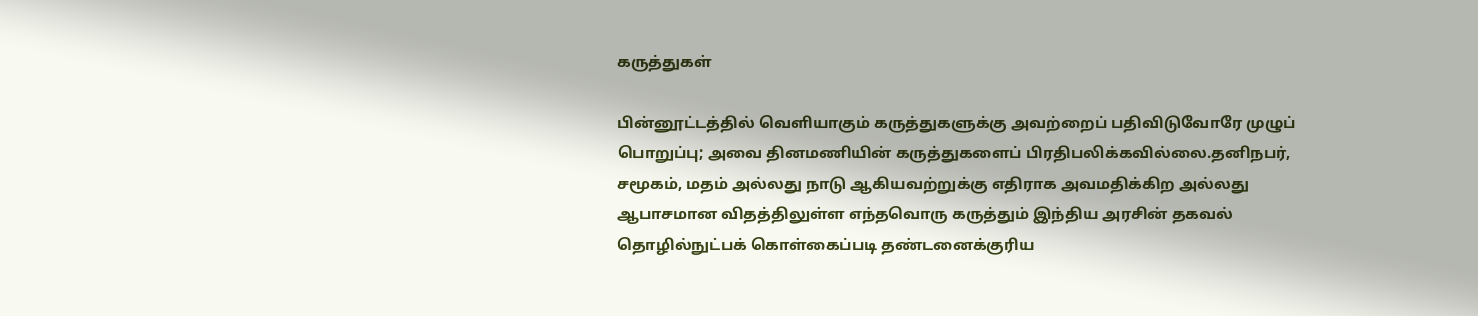கருத்துகள்

பின்னூட்டத்தில் வெளியாகும் கருத்துகளுக்கு அவற்றைப் பதிவிடுவோரே முழுப் பொறுப்பு; அவை தினமணியின் கருத்துகளைப் பிரதிபலிக்கவில்லை.தனிநபர், சமூகம், மதம் அல்லது நாடு ஆகியவற்றுக்கு எதிராக அவமதிக்கிற அல்லது ஆபாசமான விதத்திலுள்ள எந்தவொரு கருத்தும் இந்திய அரசின் தகவல் தொழில்நுட்பக் கொள்கைப்படி தண்டனைக்குரிய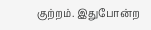குற்றம். இதுபோன்ற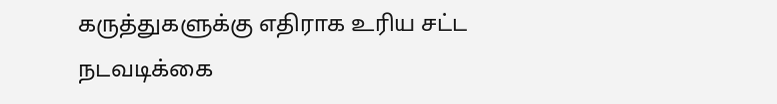கருத்துகளுக்கு எதிராக உரிய சட்ட நடவடிக்கை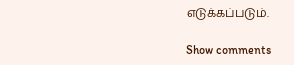எடுக்கப்படும்.

Show comments